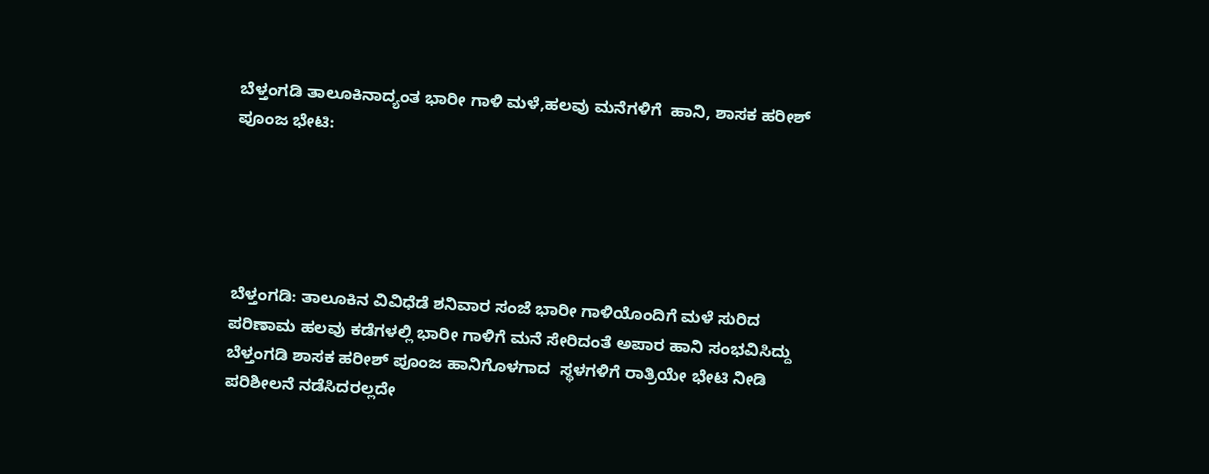ಬೆಳ್ತಂಗಡಿ ತಾಲೂಕಿನಾದ್ಯಂತ ಭಾರೀ ಗಾಳಿ ಮಳೆ,ಹಲವು ಮನೆಗಳಿಗೆ  ಹಾನಿ, ಶಾಸಕ ಹರೀಶ್ ಪೂಂಜ ಭೇಟಿ:





ಬೆಳ್ತಂಗಡಿ: ತಾಲೂಕಿನ ವಿವಿಧೆಡೆ ಶನಿವಾರ ಸಂಜೆ ಭಾರೀ ಗಾಳಿಯೊಂದಿಗೆ ಮಳೆ ಸುರಿದ ಪರಿಣಾಮ ಹಲವು ಕಡೆಗಳಲ್ಲಿ ಭಾರೀ ಗಾಳಿಗೆ ಮನೆ ಸೇರಿದಂತೆ ಅಪಾರ ಹಾನಿ ಸಂಭವಿಸಿದ್ದು ಬೆಳ್ತಂಗಡಿ ಶಾಸಕ ಹರೀಶ್ ಪೂಂಜ ಹಾನಿಗೊಳಗಾದ  ಸ್ಥಳಗಳಿಗೆ ರಾತ್ರಿಯೇ ಭೇಟಿ ನೀಡಿ ಪರಿಶೀಲನೆ ನಡೆಸಿದರಲ್ಲದೇ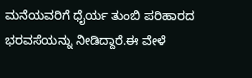ಮನೆಯವರಿಗೆ ಧೈರ್ಯ ತುಂಬಿ ಪರಿಹಾರದ ಭರವಸೆಯನ್ನು ನೀಡಿದ್ದಾರೆ.ಈ ವೇಳೆ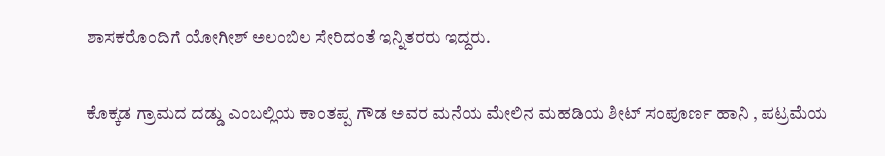ಶಾಸಕರೊಂದಿಗೆ ಯೋಗೀಶ್ ಅಲಂಬಿಲ ಸೇರಿದಂತೆ ಇನ್ನಿತರರು ಇದ್ದರು.

ಕೊಕ್ಕಡ ಗ್ರಾಮದ ದಡ್ಡು ಎಂಬಲ್ಲಿಯ ಕಾಂತಪ್ಪ ಗೌಡ ಅವರ ಮನೆಯ ಮೇಲಿನ ಮಹಡಿಯ ಶೀಟ್ ಸಂಪೂರ್ಣ ಹಾನಿ , ಪಟ್ರಮೆಯ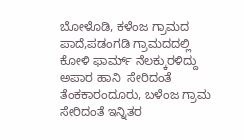ಬೋಳೊಡಿ, ಕಳೆಂಜ ಗ್ರಾಮದ ಪಾದೆ,ಪಡಂಗಡಿ ಗ್ರಾಮದದಲ್ಲಿ ಕೋಳಿ ಫಾರ್ಮ್ ನೆಲಕ್ಕುರಳಿದ್ದು ಅಪಾರ ಹಾನಿ  ಸೇರಿದಂತೆ ತೆಂಕಕಾರಂದೂರು, ಬಳೆಂಜ ಗ್ರಾಮ ಸೇರಿದಂತೆ ಇನ್ನಿತರ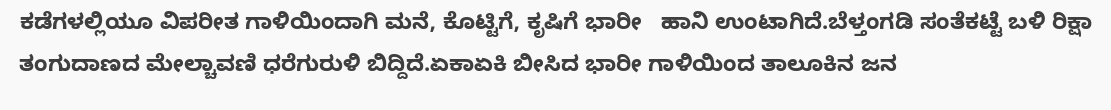ಕಡೆಗಳಲ್ಲಿಯೂ ವಿಪರೀತ ಗಾಳಿಯಿಂದಾಗಿ ಮನೆ, ಕೊಟ್ಟಿಗೆ, ಕೃಷಿಗೆ ಭಾರೀ   ಹಾನಿ ಉಂಟಾಗಿದೆ.ಬೆಳ್ತಂಗಡಿ ಸಂತೆಕಟ್ಟೆ ಬಳಿ ರಿಕ್ಷಾ ತಂಗುದಾಣದ ಮೇಲ್ಚಾವಣಿ ಧರೆಗುರುಳಿ ಬಿದ್ದಿದೆ.ಏಕಾಏಕಿ ಬೀಸಿದ ಭಾರೀ ಗಾಳಿಯಿಂದ ತಾಲೂಕಿನ ಜನ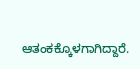ಆತಂಕಕ್ಕೊಳಗಾಗಿದ್ದಾರೆ.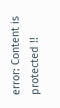error: Content is protected !!